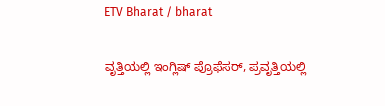ETV Bharat / bharat

ವೃತ್ತಿಯಲ್ಲಿ ಇಂಗ್ಲಿಷ್ ಪ್ರೊಫೆಸರ್, ಪ್ರವೃತ್ತಿಯಲ್ಲಿ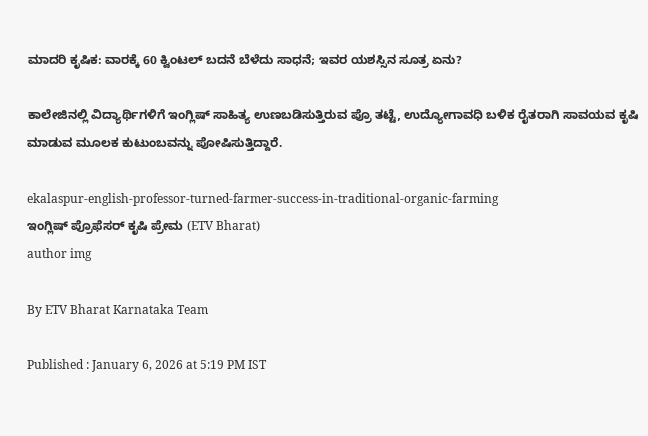ಮಾದರಿ ಕೃಷಿಕ: ವಾರಕ್ಕೆ 60 ಕ್ವಿಂಟಲ್ ಬದನೆ ಬೆಳೆದು ಸಾಧನೆ; ಇವರ ಯಶಸ್ಸಿನ ಸೂತ್ರ ಏನು?

ಕಾಲೇಜಿನಲ್ಲಿ ವಿದ್ಯಾರ್ಥಿಗಳಿಗೆ ಇಂಗ್ಲಿಷ್ ಸಾಹಿತ್ಯ ಉಣಬಡಿಸುತ್ತಿರುವ ಪ್ರೊ ತಟ್ಟೆ, ಉದ್ಯೋಗಾವಧಿ ಬಳಿಕ ರೈತರಾಗಿ ಸಾವಯವ ಕೃಷಿ ಮಾಡುವ ಮೂಲಕ ಕುಟುಂಬವನ್ನು ಪೋಷಿಸುತ್ತಿದ್ದಾರೆ.

ekalaspur-english-professor-turned-farmer-success-in-traditional-organic-farming
ಇಂಗ್ಲಿಷ್ ಪ್ರೊಫೆಸರ್ ಕೃಷಿ ಪ್ರೇಮ (ETV Bharat)
author img

By ETV Bharat Karnataka Team

Published : January 6, 2026 at 5:19 PM IST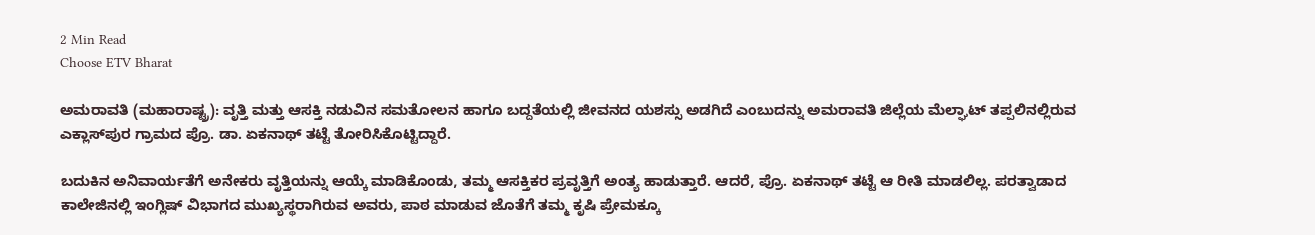2 Min Read
Choose ETV Bharat

ಅಮರಾವತಿ (ಮಹಾರಾಷ್ಟ್ರ): ವೃತ್ತಿ ಮತ್ತು ಆಸಕ್ತಿ ನಡುವಿನ ಸಮತೋಲನ ಹಾಗೂ ಬದ್ದತೆಯಲ್ಲಿ ಜೀವನದ ಯಶಸ್ಸು ಅಡಗಿದೆ ಎಂಬುದನ್ನು ಅಮರಾವತಿ ಜಿಲ್ಲೆಯ ಮೆಲ್ಘಾಟ್ ತಪ್ಪಲಿನಲ್ಲಿರುವ ಎಕ್ಲಾಸ್‌ಪುರ ಗ್ರಾಮದ ಪ್ರೊ. ಡಾ. ಏಕನಾಥ್ ತಟ್ಟೆ ತೋರಿಸಿಕೊಟ್ಟಿದ್ದಾರೆ.

ಬದುಕಿನ ಅನಿವಾರ್ಯತೆಗೆ ಅನೇಕರು ವೃತ್ತಿಯನ್ನು ಆಯ್ಕೆ ಮಾಡಿಕೊಂಡು, ತಮ್ಮ ಆಸಕ್ತಿಕರ ಪ್ರವೃತ್ತಿಗೆ ಅಂತ್ಯ ಹಾಡುತ್ತಾರೆ. ಆದರೆ, ಪ್ರೊ. ಏಕನಾಥ್ ತಟ್ಟೆ ಆ ರೀತಿ ಮಾಡಲಿಲ್ಲ. ಪರತ್ವಾಡಾದ ಕಾಲೇಜಿನಲ್ಲಿ ಇಂಗ್ಲಿಷ್ ವಿಭಾಗದ ಮುಖ್ಯಸ್ಥರಾಗಿರುವ ಅವರು, ಪಾಠ ಮಾಡುವ ಜೊತೆಗೆ ತಮ್ಮ ಕೃಷಿ ಪ್ರೇಮಕ್ಕೂ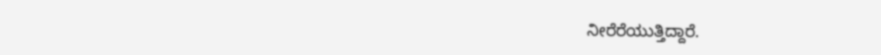ನೀರೆರೆಯುತ್ತಿದ್ದಾರೆ.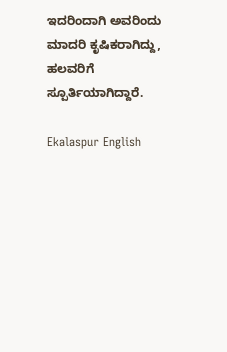ಇದರಿಂದಾಗಿ ಅವರಿಂದು ಮಾದರಿ ಕೃಷಿಕರಾಗಿದ್ದು, ಹಲವರಿಗೆ ಸ್ಪೂರ್ತಿಯಾಗಿದ್ದಾರೆ.

Ekalaspur English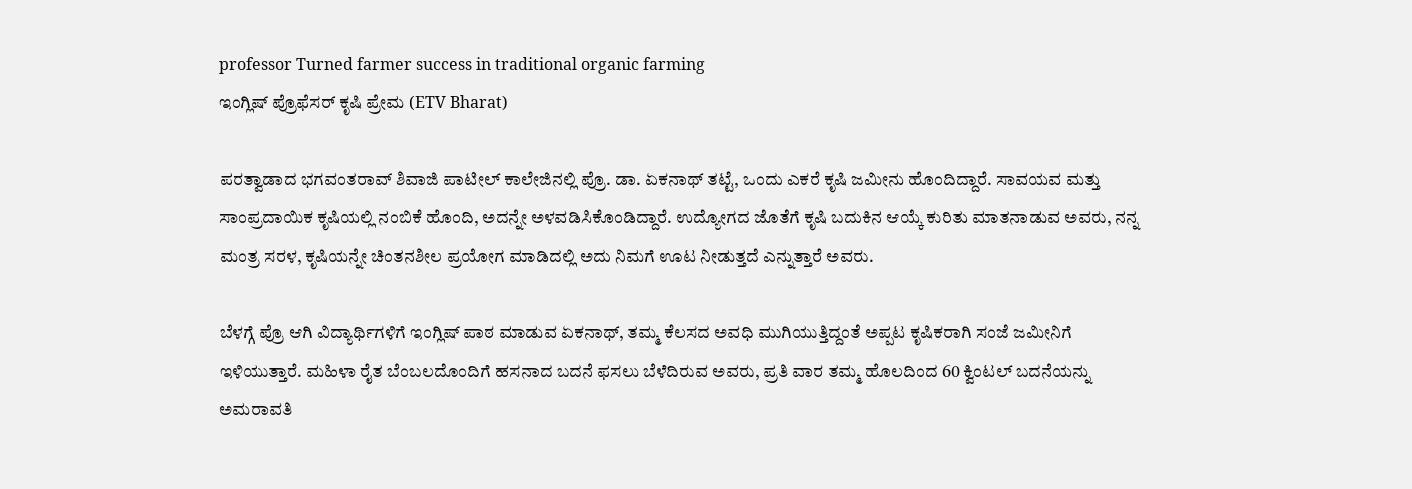professor Turned farmer success in traditional organic farming
ಇಂಗ್ಲಿಷ್ ಪ್ರೊಫೆಸರ್ ಕೃಷಿ ಪ್ರೇಮ (ETV Bharat)

ಪರತ್ವಾಡಾದ ಭಗವಂತರಾವ್ ಶಿವಾಜಿ ಪಾಟೀಲ್ ಕಾಲೇಜಿನಲ್ಲಿ ಪ್ರೊ. ಡಾ. ಏಕನಾಥ್ ತಟ್ಟೆ, ಒಂದು ಎಕರೆ ಕೃಷಿ ಜಮೀನು ಹೊಂದಿದ್ದಾರೆ. ಸಾವಯವ ಮತ್ತು ಸಾಂಪ್ರದಾಯಿಕ ಕೃಷಿಯಲ್ಲಿ ನಂಬಿಕೆ ಹೊಂದಿ, ಅದನ್ನೇ ಅಳವಡಿಸಿಕೊಂಡಿದ್ದಾರೆ. ಉದ್ಯೋಗದ ಜೊತೆಗೆ ಕೃಷಿ ಬದುಕಿನ ಆಯ್ಕೆ ಕುರಿತು ಮಾತನಾಡುವ ಅವರು, ನನ್ನ ಮಂತ್ರ ಸರಳ, ಕೃಷಿಯನ್ನೇ ಚಿಂತನಶೀಲ ಪ್ರಯೋಗ ಮಾಡಿದಲ್ಲಿ ಅದು ನಿಮಗೆ ಊಟ ನೀಡುತ್ತದೆ ಎನ್ನುತ್ತಾರೆ ಅವರು.

ಬೆಳಗ್ಗೆ ಪ್ರೊ ಆಗಿ ವಿದ್ಯಾರ್ಥಿಗಳಿಗೆ ಇಂಗ್ಲಿಷ್ ಪಾಠ ಮಾಡುವ ಏಕನಾಥ್, ತಮ್ಮ ಕೆಲಸದ ಅವಧಿ ಮುಗಿಯುತ್ತಿದ್ದಂತೆ ಅಪ್ಪಟ ಕೃಷಿಕರಾಗಿ ಸಂಜೆ ಜಮೀನಿಗೆ ಇಳಿಯುತ್ತಾರೆ. ಮಹಿಳಾ ರೈತ ಬೆಂಬಲದೊಂದಿಗೆ ಹಸನಾದ ಬದನೆ ಫಸಲು ಬೆಳೆದಿರುವ ಅವರು, ಪ್ರತಿ ವಾರ ತಮ್ಮ ಹೊಲದಿಂದ 60 ಕ್ವಿಂಟಲ್ ಬದನೆಯನ್ನು ಅಮರಾವತಿ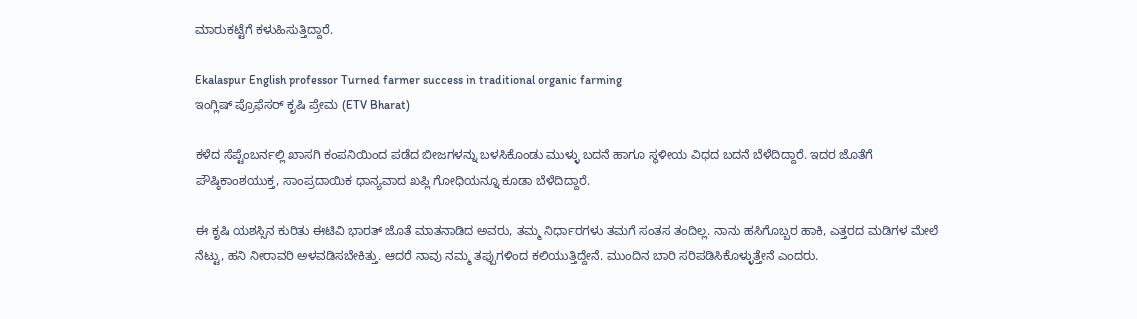ಮಾರುಕಟ್ಟೆಗೆ ಕಳುಹಿಸುತ್ತಿದ್ದಾರೆ.

Ekalaspur English professor Turned farmer success in traditional organic farming
ಇಂಗ್ಲಿಷ್ ಪ್ರೊಫೆಸರ್ ಕೃಷಿ ಪ್ರೇಮ (ETV Bharat)

ಕಳೆದ ಸೆಪ್ಟೆಂಬರ್ನಲ್ಲಿ ಖಾಸಗಿ ಕಂಪನಿಯಿಂದ ಪಡೆದ ಬೀಜಗಳನ್ನು ಬಳಸಿಕೊಂಡು ಮುಳ್ಳು ಬದನೆ ಹಾಗೂ ಸ್ಥಳೀಯ ವಿಧದ ಬದನೆ ಬೆಳೆದಿದ್ದಾರೆ. ಇದರ ಜೊತೆಗೆ ಪೌಷ್ಠಿಕಾಂಶಯುಕ್ತ, ಸಾಂಪ್ರದಾಯಿಕ ಧಾನ್ಯವಾದ ಖಪ್ಲಿ ಗೋಧಿಯನ್ನೂ ಕೂಡಾ ಬೆಳೆದಿದ್ದಾರೆ.

ಈ ಕೃಷಿ ಯಶಸ್ಸಿನ ಕುರಿತು ಈಟಿವಿ ಭಾರತ್ ಜೊತೆ ಮಾತನಾಡಿದ ಅವರು, ತಮ್ಮ ನಿರ್ಧಾರಗಳು ತಮಗೆ ಸಂತಸ ತಂದಿಲ್ಲ. ನಾನು ಹಸಿಗೊಬ್ಬರ ಹಾಕಿ, ಎತ್ತರದ ಮಡಿಗಳ ಮೇಲೆ ನೆಟ್ಟು, ಹನಿ ನೀರಾವರಿ ಅಳವಡಿಸಬೇಕಿತ್ತು. ಆದರೆ ನಾವು ನಮ್ಮ ತಪ್ಪುಗಳಿಂದ ಕಲಿಯುತ್ತಿದ್ದೇನೆ. ಮುಂದಿನ ಬಾರಿ ಸರಿಪಡಿಸಿಕೊಳ್ಳುತ್ತೇನೆ ಎಂದರು.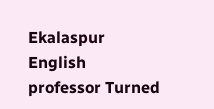Ekalaspur English professor Turned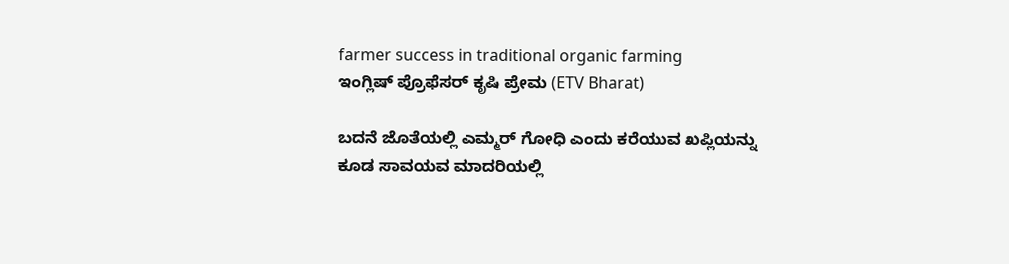farmer success in traditional organic farming
ಇಂಗ್ಲಿಷ್ ಪ್ರೊಫೆಸರ್ ಕೃಷಿ ಪ್ರೇಮ (ETV Bharat)

ಬದನೆ ಜೊತೆಯಲ್ಲಿ ಎಮ್ಮರ್ ಗೋಧಿ ಎಂದು ಕರೆಯುವ ಖಪ್ಲಿಯನ್ನು ಕೂಡ ಸಾವಯವ ಮಾದರಿಯಲ್ಲಿ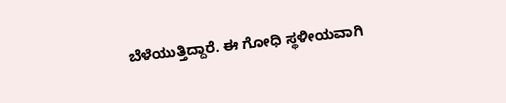ಬೆಳೆಯುತ್ತಿದ್ದಾರೆ. ಈ ಗೋಧಿ ಸ್ಥಳೀಯವಾಗಿ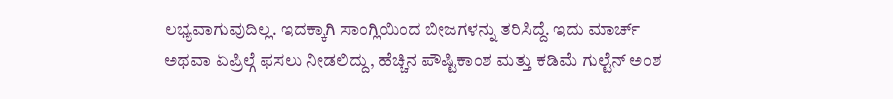ಲಭ್ಯವಾಗುವುದಿಲ್ಲ. ಇದಕ್ಕಾಗಿ ಸಾಂಗ್ಲಿಯಿಂದ ಬೀಜಗಳನ್ನು ತರಿಸಿದ್ದೆ. ಇದು ಮಾರ್ಚ್ ಅಥವಾ ಏಪ್ರಿಲ್ಗೆ ಫಸಲು ನೀಡಲಿದ್ದು, ಹೆಚ್ಚಿನ ಪೌಷ್ಟಿಕಾಂಶ ಮತ್ತು ಕಡಿಮೆ ಗುಲ್ಟೆನ್ ಅಂಶ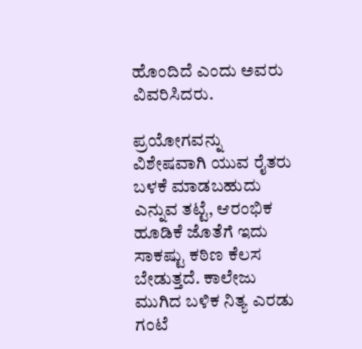ಹೊಂದಿದೆ ಎಂದು ಅವರು ವಿವರಿಸಿದರು.

ಪ್ರಯೋಗವನ್ನು ವಿಶೇಷವಾಗಿ ಯುವ ರೈತರು ಬಳಕೆ ಮಾಡಬಹುದು ಎನ್ನುವ ತಟ್ಟೆ, ಆರಂಭಿಕ ಹೂಡಿಕೆ ಜೊತೆಗೆ ಇದು ಸಾಕಷ್ಟು ಕಠಿಣ ಕೆಲಸ ಬೇಡುತ್ತದೆ. ಕಾಲೇಜು ಮುಗಿದ ಬಳಿಕ ನಿತ್ಯ ಎರಡು ಗಂಟೆ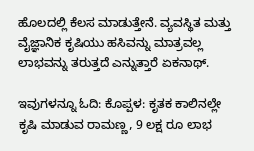ಹೊಲದಲ್ಲಿ ಕೆಲಸ ಮಾಡುತ್ತೇನೆ. ವ್ಯವಸ್ಥಿತ ಮತ್ತು ವೈಜ್ಞಾನಿಕ ಕೃಷಿಯು ಹಸಿವನ್ನು ಮಾತ್ರವಲ್ಲ ಲಾಭವನ್ನು ತರುತ್ತದೆ ಎನ್ನುತ್ತಾರೆ ಏಕನಾಥ್.

ಇವುಗಳನ್ನೂ ಓದಿ: ಕೊಪ್ಪಳ: ಕೃತಕ ಕಾಲಿನಲ್ಲೇ ಕೃಷಿ ಮಾಡುವ ರಾಮಣ್ಣ, 9 ಲಕ್ಷ ರೂ ಲಾಭ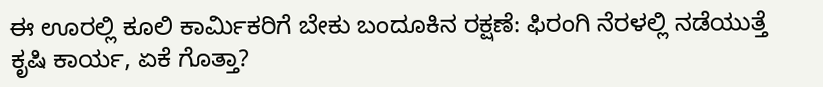ಈ ಊರಲ್ಲಿ ಕೂಲಿ ಕಾರ್ಮಿಕರಿಗೆ ಬೇಕು ಬಂದೂಕಿನ ರಕ್ಷಣೆ: ಫಿರಂಗಿ ನೆರಳಲ್ಲಿ ನಡೆಯುತ್ತೆ ಕೃಷಿ ಕಾರ್ಯ, ಏಕೆ ಗೊತ್ತಾ?